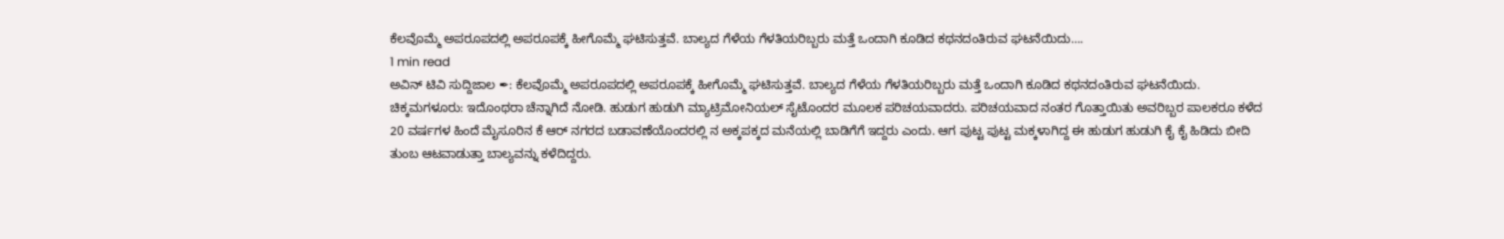ಕೆಲವೊಮ್ಮೆ ಅಪರೂಪದಲ್ಲಿ ಅಪರೂಪಕ್ಕೆ ಹೀಗೊಮ್ಮೆ ಘಟಿಸುತ್ತವೆ. ಬಾಲ್ಯದ ಗೆಳೆಯ ಗೆಳತಿಯರಿಬ್ಬರು ಮತ್ತೆ ಒಂದಾಗಿ ಕೂಡಿದ ಕಥನದಂತಿರುವ ಘಟನೆಯಿದು….
1 min read
ಅವಿನ್ ಟಿವಿ ಸುದ್ದಿಜಾಲ ✒: ಕೆಲವೊಮ್ಮೆ ಅಪರೂಪದಲ್ಲಿ ಅಪರೂಪಕ್ಕೆ ಹೀಗೊಮ್ಮೆ ಘಟಿಸುತ್ತವೆ. ಬಾಲ್ಯದ ಗೆಳೆಯ ಗೆಳತಿಯರಿಬ್ಬರು ಮತ್ತೆ ಒಂದಾಗಿ ಕೂಡಿದ ಕಥನದಂತಿರುವ ಘಟನೆಯಿದು.
ಚಿಕ್ಕಮಗಳೂರು: ಇದೊಂಥರಾ ಚೆನ್ನಾಗಿದೆ ನೋಡಿ. ಹುಡುಗ ಹುಡುಗಿ ಮ್ಯಾಟ್ರಿಮೋನಿಯಲ್ ಸೈಟೊಂದರ ಮೂಲಕ ಪರಿಚಯವಾದರು. ಪರಿಚಯವಾದ ನಂತರ ಗೊತ್ತಾಯಿತು ಅವರಿಬ್ಬರ ಪಾಲಕರೂ ಕಳೆದ 20 ವರ್ಷಗಳ ಹಿಂದೆ ಮೈಸೂರಿನ ಕೆ ಆರ್ ನಗರದ ಬಡಾವಣೆಯೊಂದರಲ್ಲಿ ನ ಅಕ್ಕಪಕ್ಕದ ಮನೆಯಲ್ಲಿ ಬಾಡಿಗೆಗೆ ಇದ್ದರು ಎಂದು. ಆಗ ಪುಟ್ಟ ಪುಟ್ಟ ಮಕ್ಕಳಾಗಿದ್ದ ಈ ಹುಡುಗ ಹುಡುಗಿ ಕೈ ಕೈ ಹಿಡಿದು ಬೀದಿ ತುಂಬ ಆಟವಾಡುತ್ತಾ ಬಾಲ್ಯವನ್ನು ಕಳೆದಿದ್ದರು.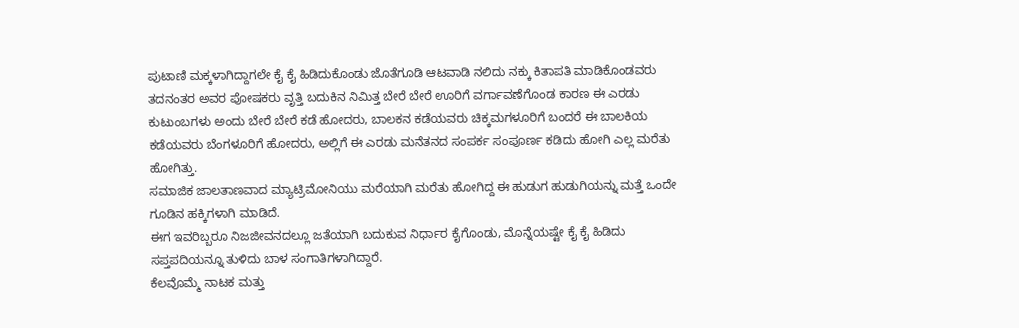ಪುಟಾಣಿ ಮಕ್ಕಳಾಗಿದ್ದಾಗಲೇ ಕೈ ಕೈ ಹಿಡಿದುಕೊಂಡು ಜೊತೆಗೂಡಿ ಆಟವಾಡಿ ನಲಿದು ನಕ್ಕು ಕಿತಾಪತಿ ಮಾಡಿಕೊಂಡವರು ತದನಂತರ ಅವರ ಪೋಷಕರು ವೃತ್ತಿ ಬದುಕಿನ ನಿಮಿತ್ತ ಬೇರೆ ಬೇರೆ ಊರಿಗೆ ವರ್ಗಾವಣೆಗೊಂಡ ಕಾರಣ ಈ ಎರಡು ಕುಟುಂಬಗಳು ಅಂದು ಬೇರೆ ಬೇರೆ ಕಡೆ ಹೋದರು, ಬಾಲಕನ ಕಡೆಯವರು ಚಿಕ್ಕಮಗಳೂರಿಗೆ ಬಂದರೆ ಈ ಬಾಲಕಿಯ ಕಡೆಯವರು ಬೆಂಗಳೂರಿಗೆ ಹೋದರು, ಅಲ್ಲಿಗೆ ಈ ಎರಡು ಮನೆತನದ ಸಂಪರ್ಕ ಸಂಪೂರ್ಣ ಕಡಿದು ಹೋಗಿ ಎಲ್ಲ ಮರೆತು ಹೋಗಿತ್ತು.
ಸಮಾಜಿಕ ಜಾಲತಾಣವಾದ ಮ್ಯಾಟ್ರಿಮೋನಿಯು ಮರೆಯಾಗಿ ಮರೆತು ಹೋಗಿದ್ದ ಈ ಹುಡುಗ ಹುಡುಗಿಯನ್ನು ಮತ್ತೆ ಒಂದೇ ಗೂಡಿನ ಹಕ್ಕಿಗಳಾಗಿ ಮಾಡಿದೆ.
ಈಗ ಇವರಿಬ್ಬರೂ ನಿಜಜೀವನದಲ್ಲೂ ಜತೆಯಾಗಿ ಬದುಕುವ ನಿರ್ಧಾರ ಕೈಗೊಂಡು, ಮೊನ್ನೆಯಷ್ಟೇ ಕೈ ಕೈ ಹಿಡಿದು ಸಪ್ತಪದಿಯನ್ನೂ ತುಳಿದು ಬಾಳ ಸಂಗಾತಿಗಳಾಗಿದ್ದಾರೆ.
ಕೆಲವೊಮ್ಮೆ ನಾಟಕ ಮತ್ತು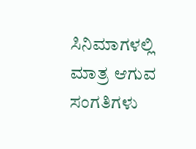ಸಿನಿಮಾಗಳಲ್ಲಿ ಮಾತ್ರ ಆಗುವ ಸಂಗತಿಗಳು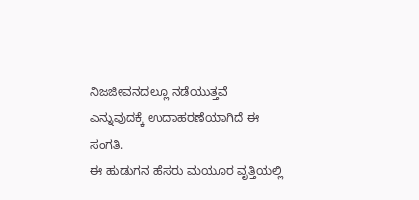ನಿಜಜೀವನದಲ್ಲೂ ನಡೆಯುತ್ತವೆ ಎನ್ನುವುದಕ್ಕೆ ಉದಾಹರಣೆಯಾಗಿದೆ ಈ ಸಂಗತಿ.
ಈ ಹುಡುಗನ ಹೆಸರು ಮಯೂರ ವೃತ್ತಿಯಲ್ಲಿ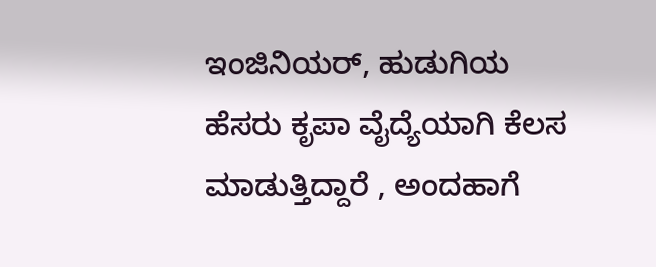ಇಂಜಿನಿಯರ್, ಹುಡುಗಿಯ ಹೆಸರು ಕೃಪಾ ವೈದ್ಯೆಯಾಗಿ ಕೆಲಸ ಮಾಡುತ್ತಿದ್ದಾರೆ , ಅಂದಹಾಗೆ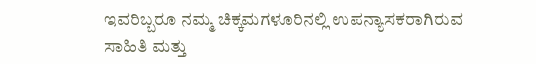ಇವರಿಬ್ಬರೂ ನಮ್ಮ ಚಿಕ್ಕಮಗಳೂರಿನಲ್ಲಿ ಉಪನ್ಯಾಸಕರಾಗಿರುವ ಸಾಹಿತಿ ಮತ್ತು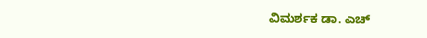ವಿಮರ್ಶಕ ಡಾ. ಎಚ್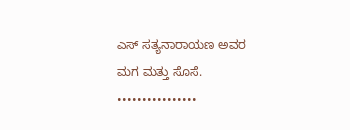ಎಸ್ ಸತ್ಯನಾರಾಯಣ ಅವರ ಮಗ ಮತ್ತು ಸೊಸೆ.
••••••••••••••••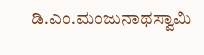ಡಿ.ಎಂ.ಮಂಜುನಾಥಸ್ವಾಮಿ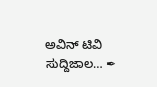ಅವಿನ್ ಟಿವಿ ಸುದ್ದಿಜಾಲ… ✒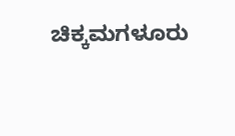ಚಿಕ್ಕಮಗಳೂರು